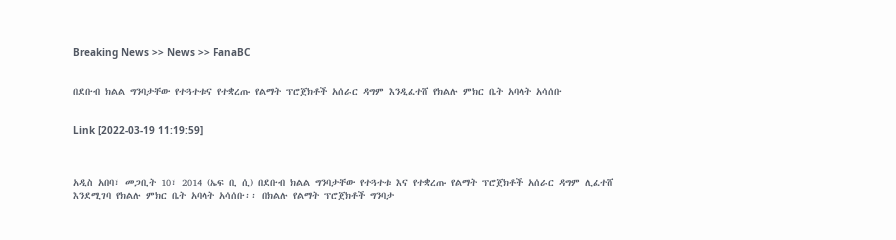Breaking News >> News >> FanaBC


በደቡብ ክልል ግንባታቸው የተጓተቱና የተቋረጡ የልማት ፕሮጀክቶች አሰራር ዳግም እንዲፈተሸ የክልሉ ምክር ቤት አባላት አሳሰቡ


Link [2022-03-19 11:19:59]



አዲስ አበባ፣ መጋቢት 10፣ 2014 (ኤፍ ቢ ሲ) በደቡብ ክልል ግንባታቸው የተጓተቱ እና የተቋረጡ የልማት ፕሮጀክቶች አሰራር ዳግም ሊፈተሸ እንደሚገባ የክልሉ ምክር ቤት አባላት አሳሰቡ፡፡ በክልሉ የልማት ፕሮጀክቶች ግንባታ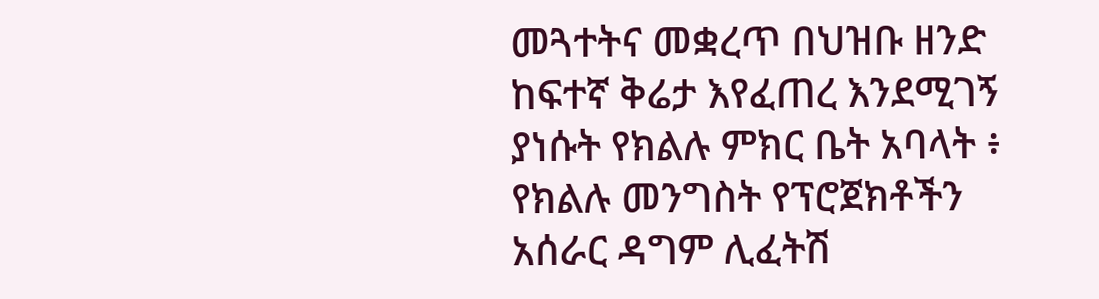መጓተትና መቋረጥ በህዝቡ ዘንድ ከፍተኛ ቅሬታ እየፈጠረ እንደሚገኝ ያነሱት የክልሉ ምክር ቤት አባላት ፥ የክልሉ መንግስት የፕሮጀክቶችን አሰራር ዳግም ሊፈትሽ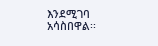እንደሚገባ አሳስበዋል፡፡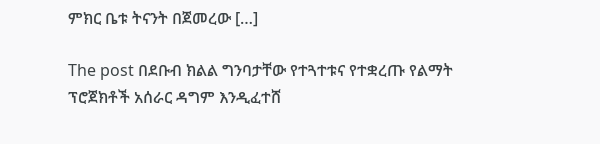ምክር ቤቱ ትናንት በጀመረው […]

The post በደቡብ ክልል ግንባታቸው የተጓተቱና የተቋረጡ የልማት ፕሮጀክቶች አሰራር ዳግም እንዲፈተሸ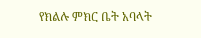የክልሉ ምክር ቤት አባላት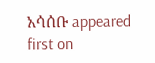አሳሰቡ appeared first on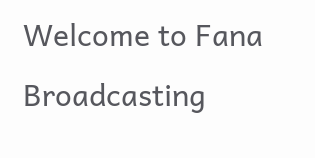Welcome to Fana Broadcasting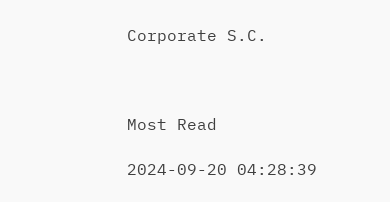Corporate S.C.



Most Read

2024-09-20 04:28:39